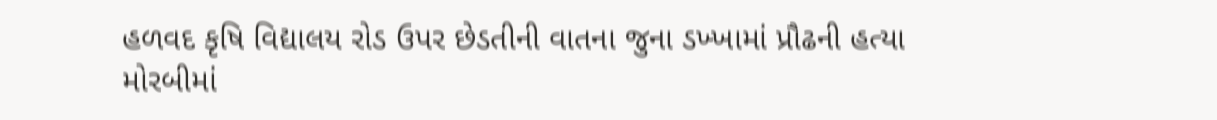હળવદ કૃષિ વિદ્યાલય રોડ ઉપર છેડતીની વાતના જુના ડખ્ખામાં પ્રૌઢની હત્યા મોરબીમાં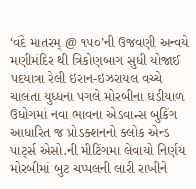‘વંદે માતરમ્ @ ૧૫૦’ની ઉજવણી અન્વયે મણીમંદિર થી ત્રિકોણબાગ સુધી યોજાઈ પદયાત્રા રેલી ઇરાન-ઇઝરાયલ વચ્ચે ચાલતા યુધ્ધના પગલે મોરબીના ઘડીયાળ ઉધોગમાં નવા ભાવના એડવાન્સ બુકિંગ આધારિત જ પ્રોડક્શનનો ક્લોક એન્ડ પાર્ટ્સ એસો.ની મીટિંગમા લેવાયો નિર્ણય મોરબીમાં બુટ ચપ્પલની લારી રાખીને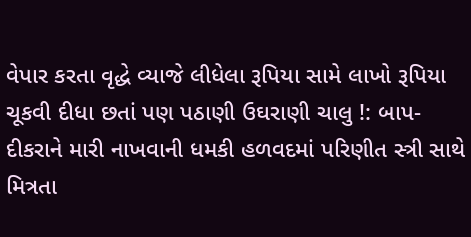વેપાર કરતા વૃદ્ધે વ્યાજે લીધેલા રૂપિયા સામે લાખો રૂપિયા ચૂકવી દીધા છતાં પણ પઠાણી ઉઘરાણી ચાલુ !: બાપ-દીકરાને મારી નાખવાની ધમકી હળવદમાં પરિણીત સ્ત્રી સાથે મિત્રતા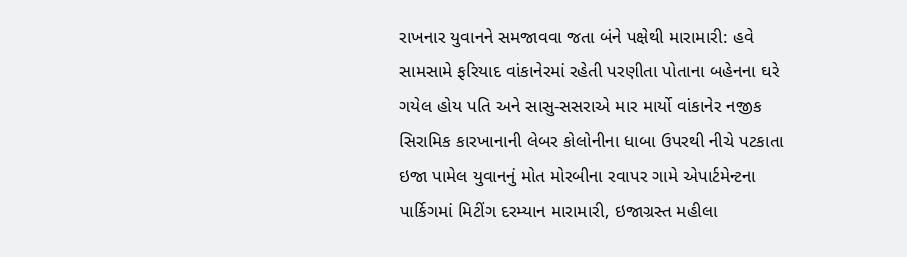રાખનાર યુવાનને સમજાવવા જતા બંને પક્ષેથી મારામારી: હવે સામસામે ફરિયાદ વાંકાનેરમાં રહેતી પરણીતા પોતાના બહેનના ઘરે ગયેલ હોય પતિ અને સાસુ-સસરાએ માર માર્યો વાંકાનેર નજીક સિરામિક કારખાનાની લેબર કોલોનીના ધાબા ઉપરથી નીચે પટકાતા ઇજા પામેલ યુવાનનું મોત મોરબીના રવાપર ગામે એપાર્ટમેન્ટના પાર્કિગમાં મિટીંગ દરમ્યાન મારામારી, ઇજાગ્રસ્ત મહીલા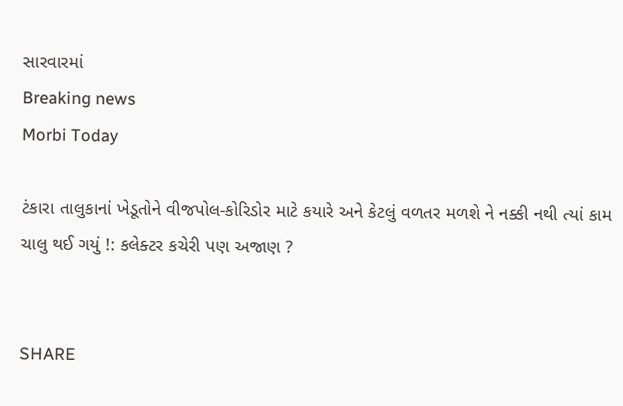સારવારમાં
Breaking news
Morbi Today

ટંકારા તાલુકાનાં ખેડૂતોને વીજપોલ-કોરિડોર માટે કયારે અને કેટલું વળતર મળશે ને નક્કી નથી ત્યાં કામ ચાલુ થઈ ગયું !: કલેક્ટર કચેરી પણ અજાણ ?


SHARE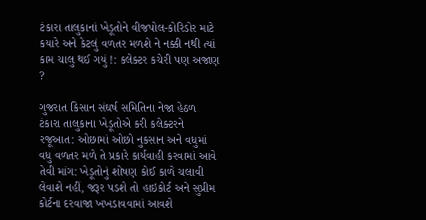ટંકારા તાલુકાનાં ખેડૂતોને વીજપોલ-કોરિડોર માટે કયારે અને કેટલું વળતર મળશે ને નક્કી નથી ત્યાં કામ ચાલુ થઈ ગયું !: કલેક્ટર કચેરી પણ અજાણ ?

ગુજરાત કિસાન સંઘર્ષ સમિતિના નેજા હેઠળ ટંકારા તાલુકાના ખેડૂતોએ કરી કલેક્ટરને રજૂઆત: ઓછામાં ઓછો નુકસાન અને વધુમાં વધુ વળતર મળે તે પ્રકારે કાર્યવાહી કરવામાં આવે તેવી માંગ: ખેડૂતોનું શોષણ કોઈ કાળે ચલાવી લેવાશે નહીં, જરૂર પડશે તો હાઇકોર્ટ અને સુપ્રીમ કોર્ટના દરવાજા ખખડાવવામાં આવશે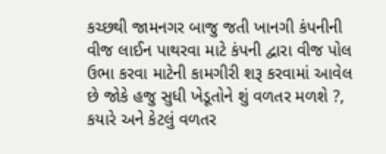કચ્છથી જામનગર બાજુ જતી ખાનગી કંપનીની વીજ લાઈન પાથરવા માટે કંપની દ્વારા વીજ પોલ ઉભા કરવા માટેની કામગીરી શરૂ કરવામાં આવેલ છે જોકે હજુ સુધી ખેડૂતોને શું વળતર મળશે ?,  કયારે અને કેટલું વળતર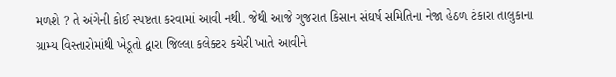મળશે ? તે અંગેની કોઈ સ્પષ્ટતા કરવામાં આવી નથી. જેથી આજે ગુજરાત કિસાન સંઘર્ષ સમિતિના નેજા હેઠળ ટંકારા તાલુકાના ગ્રામ્ય વિસ્તારોમાંથી ખેડૂતો દ્વારા જિલ્લા કલેક્ટર કચેરી ખાતે આવીને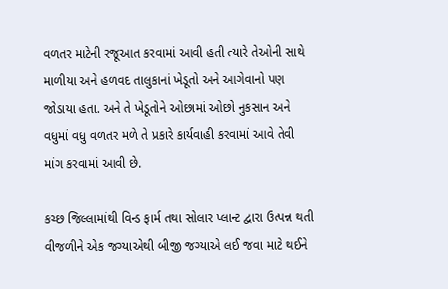વળતર માટેની રજૂઆત કરવામાં આવી હતી ત્યારે તેઓની સાથે માળીયા અને હળવદ તાલુકાનાં ખેડૂતો અને આગેવાનો પણ જોડાયા હતા. અને તે ખેડૂતોને ઓછામાં ઓછો નુકસાન અને વધુમાં વધુ વળતર મળે તે પ્રકારે કાર્યવાહી કરવામાં આવે તેવી માંગ કરવામાં આવી છે.

કચ્છ જિલ્લામાંથી વિન્ડ ફાર્મ તથા સોલાર પ્લાન્ટ દ્વારા ઉત્પન્ન થતી વીજળીને એક જગ્યાએથી બીજી જગ્યાએ લઈ જવા માટે થઈને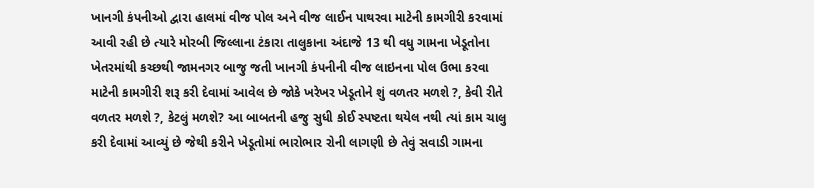ખાનગી કંપનીઓ દ્વારા હાલમાં વીજ પોલ અને વીજ લાઈન પાથરવા માટેની કામગીરી કરવામાં આવી રહી છે ત્યારે મોરબી જિલ્લાના ટંકારા તાલુકાના અંદાજે 13 થી વધુ ગામના ખેડૂતોના ખેતરમાંથી કચ્છથી જામનગર બાજુ જતી ખાનગી કંપનીની વીજ લાઇનના પોલ ઉભા કરવા માટેની કામગીરી શરૂ કરી દેવામાં આવેલ છે જોકે ખરેખર ખેડૂતોને શું વળતર મળશે ?, કેવી રીતે વળતર મળશે ?, કેટલું મળશે? આ બાબતની હજુ સુધી કોઈ સ્પષ્ટતા થયેલ નથી ત્યાં કામ ચાલુ કરી દેવામાં આવ્યું છે જેથી કરીને ખેડૂતોમાં ભારોભાર રોની લાગણી છે તેવું સવાડી ગામના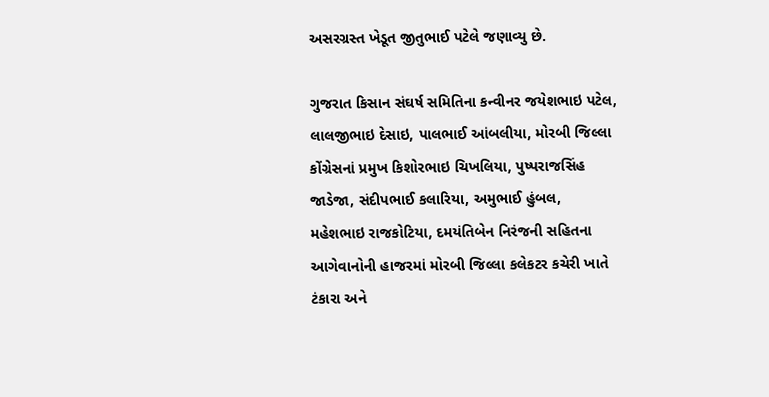અસરગ્રસ્ત ખેડૂત જીતુભાઈ પટેલે જણાવ્યુ છે.

ગુજરાત કિસાન સંઘર્ષ સમિતિના કન્વીનર જયેશભાઇ પટેલ, લાલજીભાઇ દેસાઇ, પાલભાઈ આંબલીયા, મોરબી જિલ્લા કોંગ્રેસનાં પ્રમુખ કિશોરભાઇ ચિખલિયા, પુષ્પરાજસિંહ જાડેજા, સંદીપભાઈ કલારિયા, અમુભાઈ હુંબલ, મહેશભાઇ રાજકોટિયા, દમયંતિબેન નિરંજની સહિતના આગેવાનોની હાજરમાં મોરબી જિલ્લા કલેકટર કચેરી ખાતે ટંકારા અને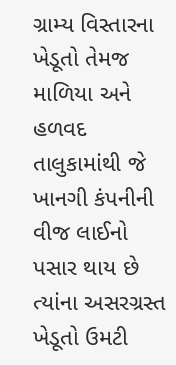ગ્રામ્ય વિસ્તારના ખેડૂતો તેમજ માળિયા અને હળવદ તાલુકામાંથી જે ખાનગી કંપનીની વીજ લાઈનો પસાર થાય છે ત્યાંના અસરગ્રસ્ત ખેડૂતો ઉમટી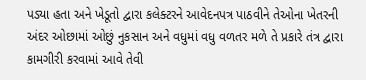પડ્યા હતા અને ખેડૂતો દ્વારા કલેક્ટરને આવેદનપત્ર પાઠવીને તેઓના ખેતરની અંદર ઓછામાં ઓછું નુકસાન અને વધુમાં વધુ વળતર મળે તે પ્રકારે તંત્ર દ્વારા કામગીરી કરવામાં આવે તેવી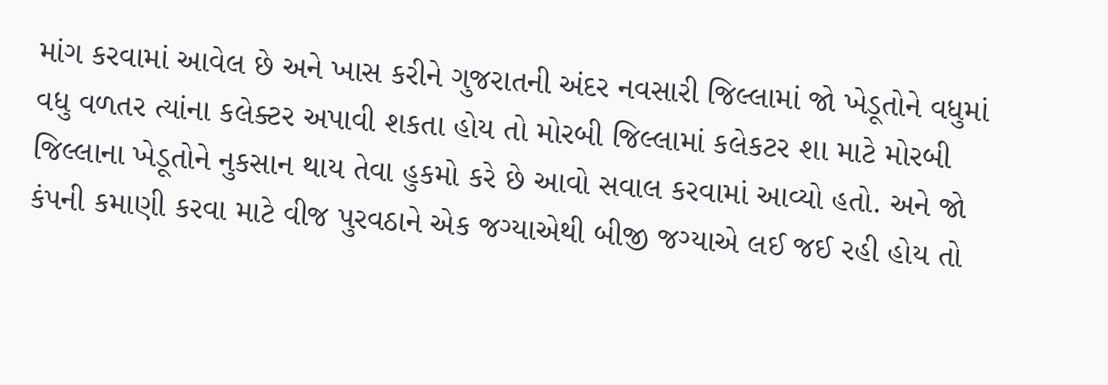માંગ કરવામાં આવેલ છે અને ખાસ કરીને ગુજરાતની અંદર નવસારી જિલ્લામાં જો ખેડૂતોને વધુમાં વધુ વળતર ત્યાંના કલેક્ટર અપાવી શકતા હોય તો મોરબી જિલ્લામાં કલેકટર શા માટે મોરબી જિલ્લાના ખેડૂતોને નુકસાન થાય તેવા હુકમો કરે છે આવો સવાલ કરવામાં આવ્યો હતો. અને જો કંપની કમાણી કરવા માટે વીજ પુરવઠાને એક જગ્યાએથી બીજી જગ્યાએ લઈ જઈ રહી હોય તો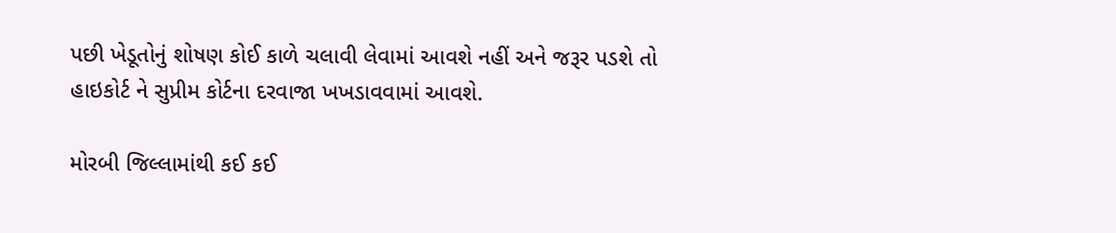પછી ખેડૂતોનું શોષણ કોઈ કાળે ચલાવી લેવામાં આવશે નહીં અને જરૂર પડશે તો હાઇકોર્ટ ને સુપ્રીમ કોર્ટના દરવાજા ખખડાવવામાં આવશે.

મોરબી જિલ્લામાંથી કઈ કઈ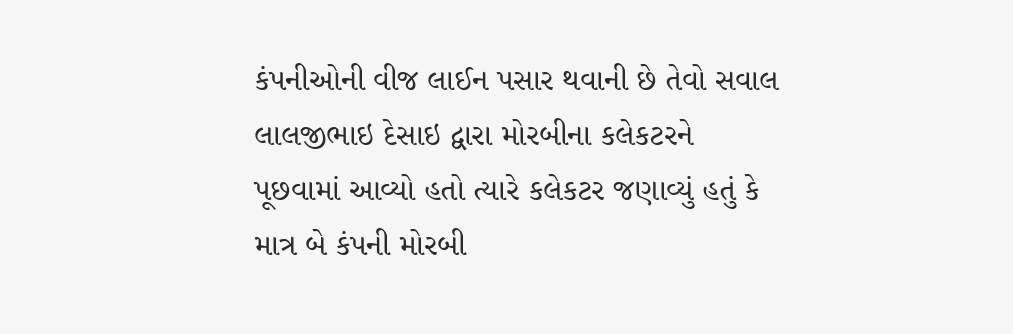કંપનીઓની વીજ લાઈન પસાર થવાની છે તેવો સવાલ લાલજીભાઇ દેસાઇ દ્વારા મોરબીના કલેકટરને પૂછવામાં આવ્યો હતો ત્યારે કલેકટર જણાવ્યું હતું કે માત્ર બે કંપની મોરબી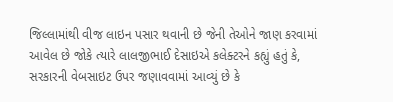જિલ્લામાંથી વીજ લાઇન પસાર થવાની છે જેની તેઓને જાણ કરવામાં આવેલ છે જોકે ત્યારે લાલજીભાઈ દેસાઇએ કલેક્ટરને કહ્યું હતું કે, સરકારની વેબસાઇટ ઉપર જણાવવામાં આવ્યું છે કે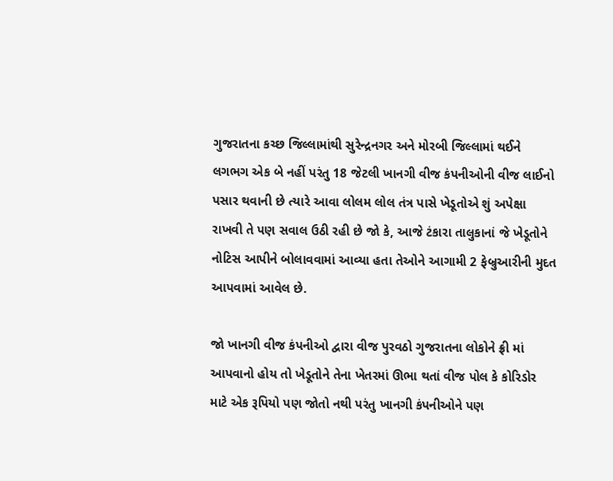ગુજરાતના કચ્છ જિલ્લામાંથી સુરેન્દ્રનગર અને મોરબી જિલ્લામાં થઈને લગભગ એક બે નહીં પરંતુ 18 જેટલી ખાનગી વીજ કંપનીઓની વીજ લાઈનો પસાર થવાની છે ત્યારે આવા લોલમ લોલ તંત્ર પાસે ખેડૂતોએ શું અપેક્ષા રાખવી તે પણ સવાલ ઉઠી રહી છે જો કે, આજે ટંકારા તાલુકાનાં જે ખેડૂતોને નોટિસ આપીને બોલાવવામાં આવ્યા હતા તેઓને આગામી 2 ફેબ્રુઆરીની મુદત આપવામાં આવેલ છે.

જો ખાનગી વીજ કંપનીઓ દ્વારા વીજ પુરવઠો ગુજરાતના લોકોને ફ્રી માં આપવાનો હોય તો ખેડૂતોને તેના ખેતરમાં ઊભા થતાં વીજ પોલ કે કોરિડોર માટે એક રૂપિયો પણ જોતો નથી પરંતુ ખાનગી કંપનીઓને પણ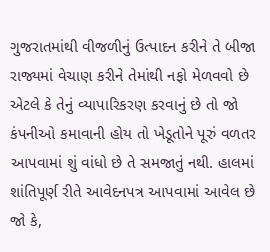ગુજરાતમાંથી વીજળીનું ઉત્પાદન કરીને તે બીજા રાજ્યમાં વેચાણ કરીને તેમાંથી નફો મેળવવો છે એટલે કે તેનું વ્યાપારિકરણ કરવાનું છે તો જો કંપનીઓ કમાવાની હોય તો ખેડૂતોને પૂરું વળતર આપવામાં શું વાંધો છે તે સમજાતું નથી. હાલમાં શાંતિપૂર્ણ રીતે આવેદનપત્ર આપવામાં આવેલ છે જો કે,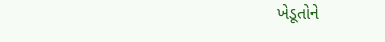ખેડૂતોને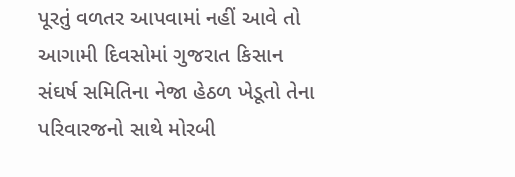પૂરતું વળતર આપવામાં નહીં આવે તો આગામી દિવસોમાં ગુજરાત કિસાન સંઘર્ષ સમિતિના નેજા હેઠળ ખેડૂતો તેના પરિવારજનો સાથે મોરબી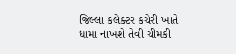જિલ્લા કલેક્ટર કચેરી ખાતે ધામા નાખશે તેવી ચીમકી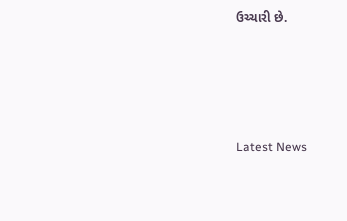ઉચ્ચારી છે.




Latest News